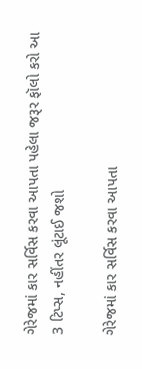ગેરેજમાં કાર સર્વિસ કરવા આપતા પહેલા જરૂર ફૉલો કરો આ 3 ટિપ્સ, નહીંતર લૂંટાઈ જશો

ગેરેજમાં કાર સર્વિસ કરવા આપતા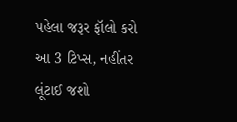પહેલા જરૂર ફૉલો કરો આ 3 ટિપ્સ, નહીંતર લૂંટાઈ જશો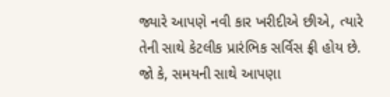જ્યારે આપણે નવી કાર ખરીદીએ છીએ, ત્યારે તેની સાથે કેટલીક પ્રારંભિક સર્વિસ ફ્રી હોય છે. જો કે, સમયની સાથે આપણા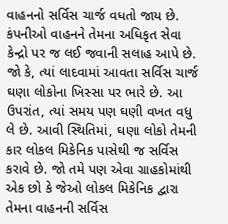વાહનનો સર્વિસ ચાર્જ વધતો જાય છે. કંપનીઓ વાહનને તેમના અધિકૃત સેવા કેન્દ્રો પર જ લઈ જવાની સલાહ આપે છે. જો કે, ત્યાં લાદવામાં આવતા સર્વિસ ચાર્જ ઘણા લોકોના ખિસ્સા પર ભારે છે. આ ઉપરાંત, ત્યાં સમય પણ ઘણી વખત વધુ લે છે. આવી સ્થિતિમાં, ઘણા લોકો તેમની કાર લોકલ મિકેનિક પાસેથી જ સર્વિસ કરાવે છે. જો તમે પણ એવા ગ્રાહકોમાંથી એક છો કે જેઓ લોકલ મિકેનિક દ્વારા તેમના વાહનની સર્વિસ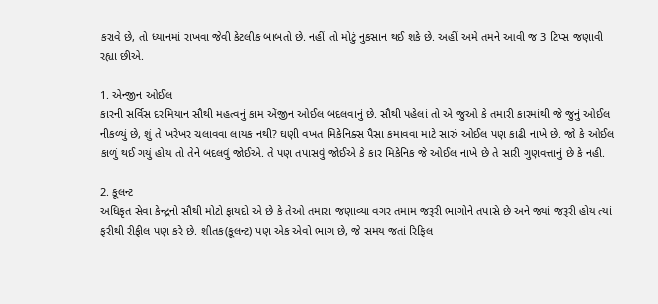કરાવે છે, તો ધ્યાનમાં રાખવા જેવી કેટલીક બાબતો છે. નહીં તો મોટું નુકસાન થઈ શકે છે. અહીં અમે તમને આવી જ 3 ટિપ્સ જણાવી રહ્યા છીએ.

1. એન્જીન ઓઈલ
કારની સર્વિસ દરમિયાન સૌથી મહત્વનું કામ એંજીન ઓઈલ બદલવાનું છે. સૌથી પહેલાં તો એ જુઓ કે તમારી કારમાંથી જે જુનું ઓઈલ નીકળ્યું છે, શું તે ખરેખર ચલાવવા લાયક નથી? ઘણી વખત મિકેનિક્સ પૈસા કમાવવા માટે સારું ઓઈલ પણ કાઢી નાખે છે. જો કે ઓઈલ કાળું થઈ ગયું હોય તો તેને બદલવું જોઈએ. તે પણ તપાસવું જોઈએ કે કાર મિકેનિક જે ઓઈલ નાખે છે તે સારી ગુણવત્તાનું છે કે નહી.

2. કૂલન્ટ
અધિકૃત સેવા કેન્દ્રનો સૌથી મોટો ફાયદો એ છે કે તેઓ તમારા જણાવ્યા વગર તમામ જરૂરી ભાગોને તપાસે છે અને જ્યાં જરૂરી હોય ત્યાં ફરીથી રીફીલ પણ કરે છે. શીતક(કૂલન્ટ) પણ એક એવો ભાગ છે, જે સમય જતાં રિફિલ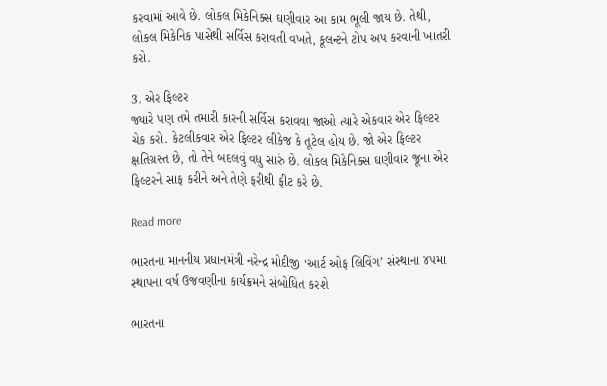કરવામાં આવે છે. લોકલ મિકેનિક્સ ઘણીવાર આ કામ ભૂલી જાય છે. તેથી, લોકલ મિકેનિક પાસેથી સર્વિસ કરાવતી વખતે, કૂલન્ટને ટોપ અપ કરવાની ખાતરી કરો.

3. એર ફિલ્ટર
જ્યારે પણ તમે તમારી કારની સર્વિસ કરાવવા જાઓ ત્યારે એકવાર એર ફિલ્ટર ચેક કરો. કેટલીકવાર એર ફિલ્ટર લીકેજ કે તૂટેલ હોય છે. જો એર ફિલ્ટર ક્ષતિગ્રસ્ત છે, તો તેને બદલવું વધુ સારું છે. લોકલ મિકેનિક્સ ઘણીવાર જૂના એર ફિલ્ટરને સાફ કરીને અને તેણે ફરીથી ફીટ કરે છે.

Read more

ભારતના માનનીય પ્રધાનમંત્રી નરેન્દ્ર મોદીજી ‘આર્ટ ઓફ લિવિંગ’ સંસ્થાના ૪૫મા સ્થાપના વર્ષ ઉજવણીના કાર્યક્રમને સંબોધિત કરશે

ભારતના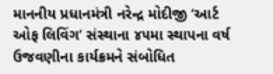માનનીય પ્રધાનમંત્રી નરેન્દ્ર મોદીજી ‘આર્ટ ઓફ લિવિંગ’ સંસ્થાના ૪૫મા સ્થાપના વર્ષ ઉજવણીના કાર્યક્રમને સંબોધિત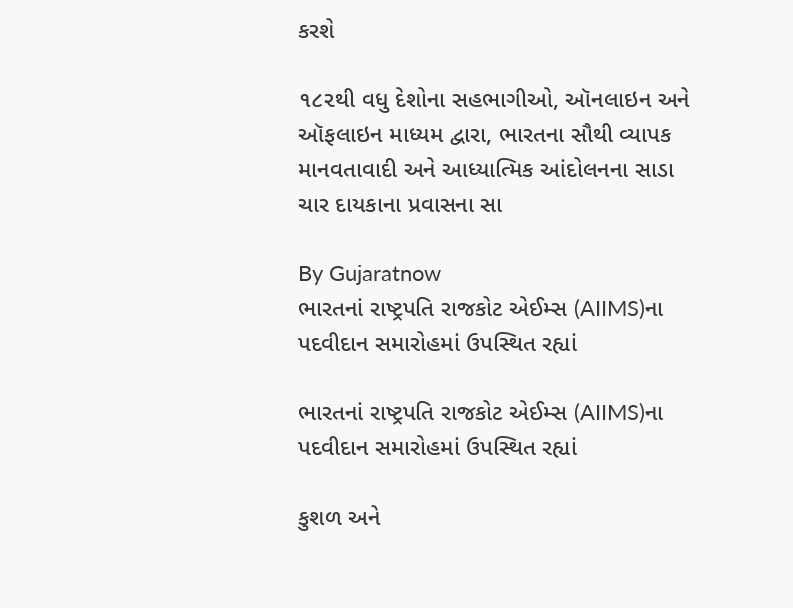કરશે

૧૮૨થી વધુ દેશોના સહભાગીઓ, ઑનલાઇન અને ઑફલાઇન માધ્યમ દ્વારા, ભારતના સૌથી વ્યાપક માનવતાવાદી અને આધ્યાત્મિક આંદોલનના સાડા ચાર દાયકાના પ્રવાસના સા

By Gujaratnow
ભારતનાં રાષ્ટ્રપતિ રાજકોટ એઈમ્સ (AIIMS)ના પદવીદાન સમારોહમાં ઉપસ્થિત રહ્યાં

ભારતનાં રાષ્ટ્રપતિ રાજકોટ એઈમ્સ (AIIMS)ના પદવીદાન સમારોહમાં ઉપસ્થિત રહ્યાં

કુશળ અને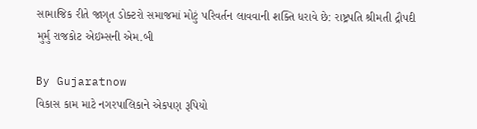સામાજિક રીતે જાગૃત ડોક્ટરો સમાજમાં મોટું પરિવર્તન લાવવાની શક્તિ ધરાવે છે: રાષ્ટ્રપતિ શ્રીમતી દ્રૌપદી મુર્મુ રાજકોટ એઇમ્સની એમ.બી

By Gujaratnow
વિકાસ કામ માટે નગરપાલિકાને એકપણ રૂપિયો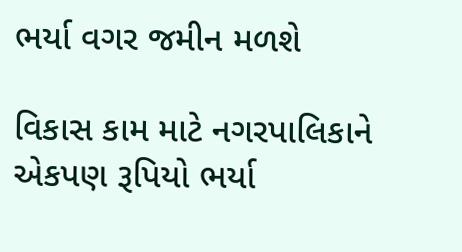ભર્યા વગર જમીન મળશે

વિકાસ કામ માટે નગરપાલિકાને એકપણ રૂપિયો ભર્યા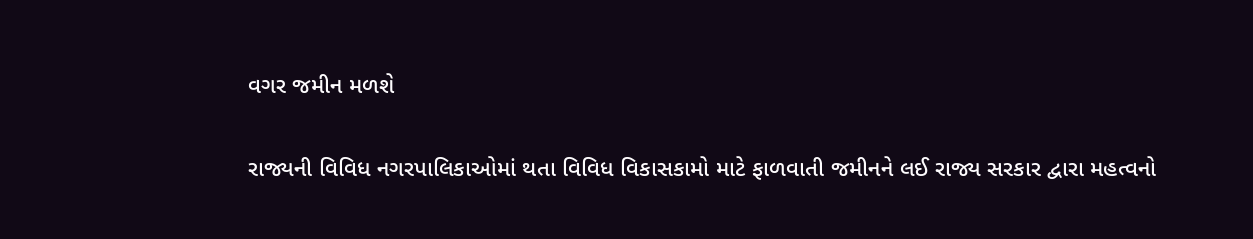વગર જમીન મળશે

રાજ્યની વિવિધ નગરપાલિકાઓમાં થતા વિવિધ વિકાસકામો માટે ફાળવાતી જમીનને લઈ રાજ્ય સરકાર દ્વારા મહત્વનો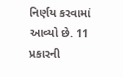નિર્ણય કરવામાં આવ્યો છે. 11 પ્રકારની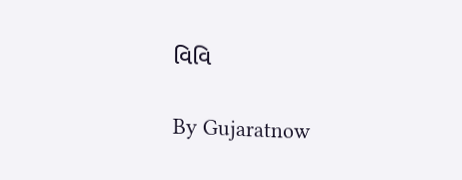વિવિ

By Gujaratnow